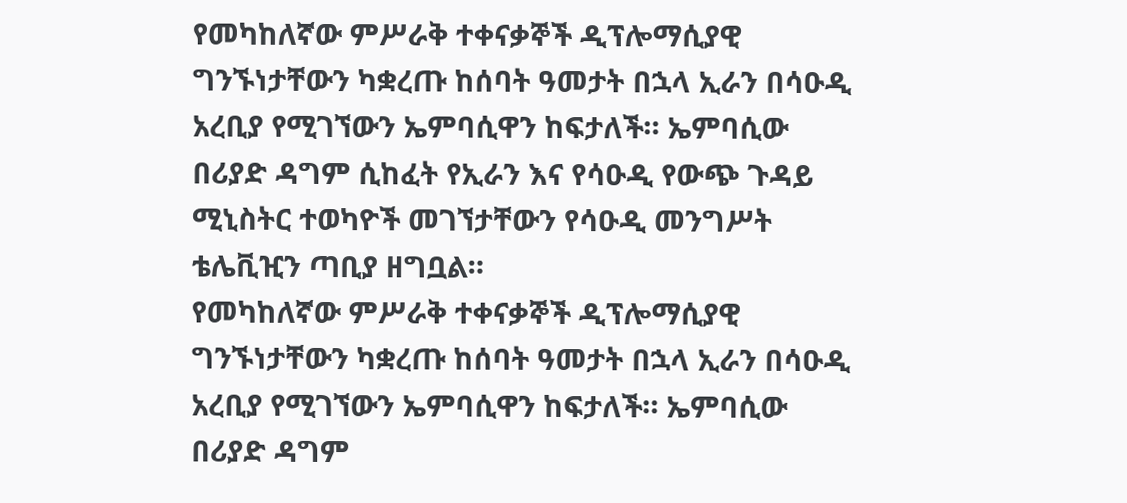የመካከለኛው ምሥራቅ ተቀናቃኞች ዲፕሎማሲያዊ ግንኙነታቸውን ካቋረጡ ከሰባት ዓመታት በኋላ ኢራን በሳዑዲ አረቢያ የሚገኘውን ኤምባሲዋን ከፍታለች። ኤምባሲው በሪያድ ዳግም ሲከፈት የኢራን እና የሳዑዲ የውጭ ጉዳይ ሚኒስትር ተወካዮች መገኘታቸውን የሳዑዲ መንግሥት ቴሌቪዢን ጣቢያ ዘግቧል።
የመካከለኛው ምሥራቅ ተቀናቃኞች ዲፕሎማሲያዊ ግንኙነታቸውን ካቋረጡ ከሰባት ዓመታት በኋላ ኢራን በሳዑዲ አረቢያ የሚገኘውን ኤምባሲዋን ከፍታለች። ኤምባሲው በሪያድ ዳግም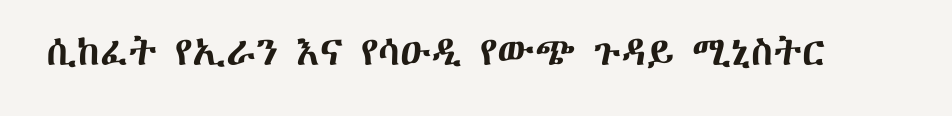ሲከፈት የኢራን እና የሳዑዲ የውጭ ጉዳይ ሚኒስትር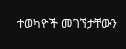ተወካዮች መገኘታቸውን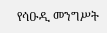የሳዑዲ መንግሥት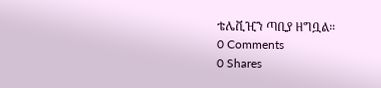ቴሌቪዢን ጣቢያ ዘግቧል።
0 Comments
0 Shares